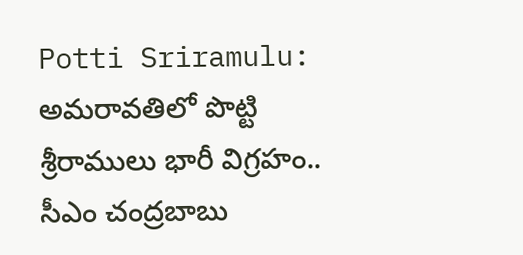Potti Sriramulu: అమరావతిలో పొట్టి శ్రీరాములు భారీ విగ్రహం.. సీఎం చంద్రబాబు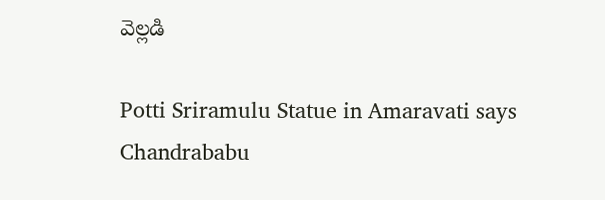వెల్లడి

Potti Sriramulu Statue in Amaravati says Chandrababu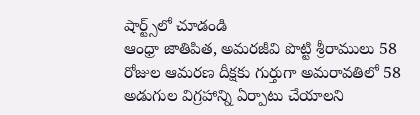షార్ట్స్‌లో చూడండి
ఆంధ్రా జాతిపిత, అమరజీవి పొట్టి శ్రీరాములు 58 రోజుల ఆమరణ దీక్షకు గుర్తుగా అమరావతిలో 58 అడుగుల విగ్రహాన్ని ఏర్పాటు చేయాలని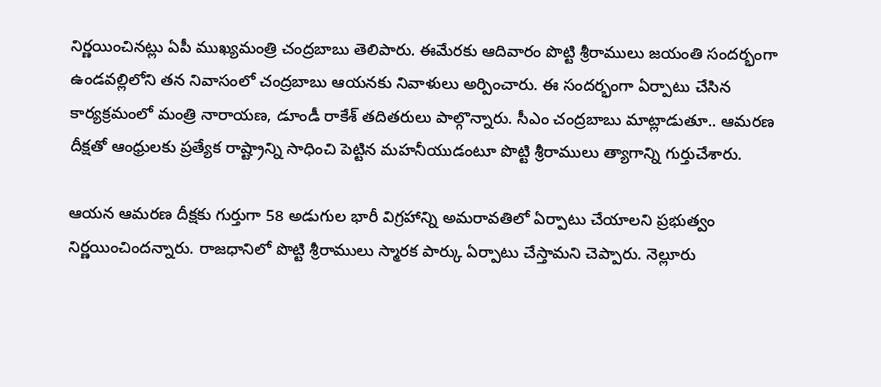నిర్ణయించినట్లు ఏపీ ముఖ్యమంత్రి చంద్రబాబు తెలిపారు. ఈమేరకు ఆదివారం పొట్టి శ్రీరాములు జయంతి సందర్భంగా ఉండవల్లిలోని తన నివాసంలో చంద్రబాబు ఆయనకు నివాళులు అర్పించారు. ఈ సందర్భంగా ఏర్పాటు చేసిన కార్యక్రమంలో మంత్రి నారాయణ, డూండీ రాకేశ్‌ తదితరులు పాల్గొన్నారు. సీఎం చంద్రబాబు మాట్లాడుతూ.. ఆమరణ దీక్షతో ఆంధ్రులకు ప్రత్యేక రాష్ట్రాన్ని సాధించి పెట్టిన మహనీయుడంటూ పొట్టి శ్రీరాములు త్యాగాన్ని గుర్తుచేశారు.

ఆయన ఆమరణ దీక్షకు గుర్తుగా 58 అడుగుల భారీ విగ్రహాన్ని అమరావతిలో ఏర్పాటు చేయాలని ప్రభుత్వం నిర్ణయించిందన్నారు. రాజధానిలో పొట్టి శ్రీరాములు స్మారక పార్కు ఏర్పాటు చేస్తామని చెప్పారు. నెల్లూరు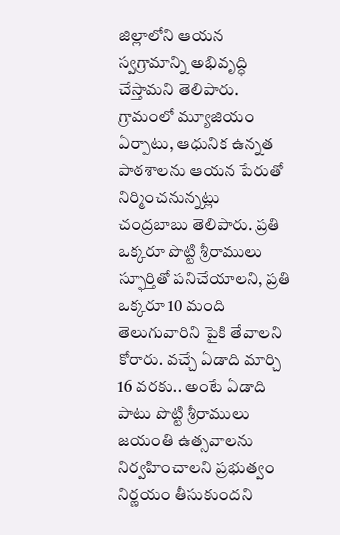జిల్లాలోని ఆయన స్వగ్రామాన్ని అభివృద్ధి చేస్తామని తెలిపారు. గ్రామంలో మ్యూజియం ఏర్పాటు, ఆధునిక ఉన్నత పాఠశాలను ఆయన పేరుతో నిర్మించనున్నట్లు చంద్రబాబు తెలిపారు. ప్రతి ఒక్కరూ పొట్టి శ్రీరాములు స్ఫూర్తితో పనిచేయాలని, ప్రతి ఒక్కరూ 10 మంది తెలుగువారిని పైకి తేవాలని కోరారు. వచ్చే ఏడాది మార్చి 16 వరకు.. అంటే ఏడాది పాటు పొట్టి శ్రీరాములు జయంతి ఉత్సవాలను నిర్వహించాలని ప్రభుత్వం నిర్ణయం తీసుకుందని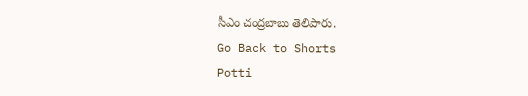సీఎం చంద్రబాబు తెలిపారు.
Go Back to Shorts
Potti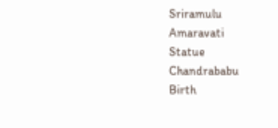Sriramulu
Amaravati
Statue
Chandrababu
Birth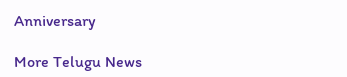Anniversary

More Telugu News